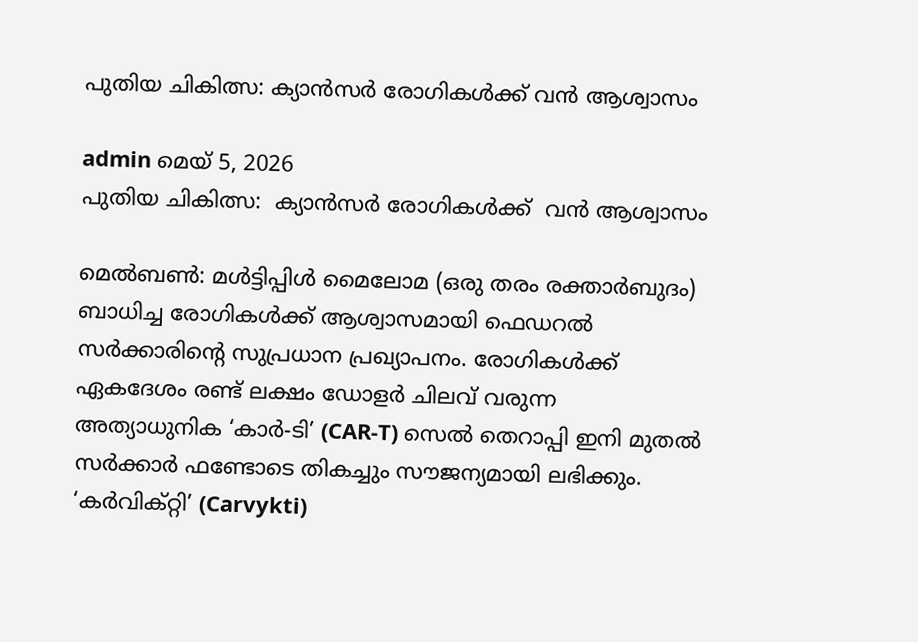പുതിയ ചികിത്സ: ക്യാൻസർ രോഗികൾക്ക് വൻ ആശ്വാസം

admin മെയ്‌ 5, 2026
പുതിയ ചികിത്സ:  ക്യാൻസർ രോഗികൾക്ക്  വൻ ആശ്വാസം

മെൽബൺ: മൾട്ടിപ്പിൾ മൈലോമ (ഒരു തരം രക്താർബുദം) ബാധിച്ച രോഗികൾക്ക് ആശ്വാസമായി ഫെഡറൽ സർക്കാരിന്റെ സുപ്രധാന പ്രഖ്യാപനം. രോഗികൾക്ക് ഏകദേശം രണ്ട് ലക്ഷം ഡോളർ ചിലവ് വരുന്ന അത്യാധുനിക ‘കാർ-ടി’ (CAR-T) സെൽ തെറാപ്പി ഇനി മുതൽ സർക്കാർ ഫണ്ടോടെ തികച്ചും സൗജന്യമായി ലഭിക്കും. ‘കർവിക്റ്റി’ (Carvykti)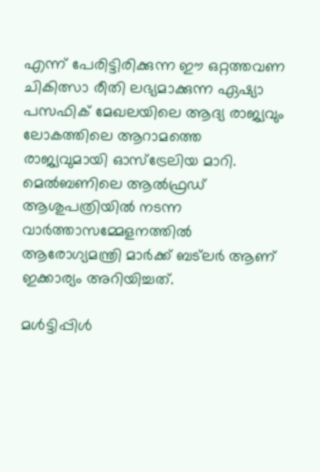എന്ന് പേരിട്ടിരിക്കുന്ന ഈ ഒറ്റത്തവണ ചികിത്സാ രീതി ലഭ്യമാക്കുന്ന ഏഷ്യാ പസഫിക് മേഖലയിലെ ആദ്യ രാജ്യവും ലോകത്തിലെ ആറാമത്തെ രാജ്യവുമായി ഓസ്ട്രേലിയ മാറി. മെൽബണിലെ ആൽഫ്രഡ് ആശുപത്രിയിൽ നടന്ന വാർത്താസമ്മേളനത്തിൽ ആരോഗ്യമന്ത്രി മാർക്ക് ബട്‌ലർ ആണ് ഇക്കാര്യം അറിയിച്ചത്.

മൾട്ടിപ്പിൾ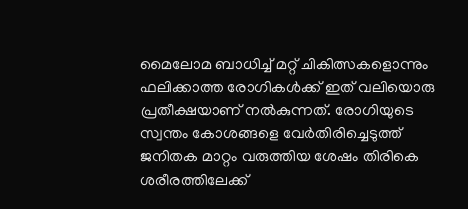മൈലോമ ബാധിച്ച് മറ്റ് ചികിത്സകളൊന്നും ഫലിക്കാത്ത രോഗികൾക്ക് ഇത് വലിയൊരു പ്രതീക്ഷയാണ് നൽകുന്നത്. രോഗിയുടെ സ്വന്തം കോശങ്ങളെ വേർതിരിച്ചെടുത്ത് ജനിതക മാറ്റം വരുത്തിയ ശേഷം തിരികെ ശരീരത്തിലേക്ക്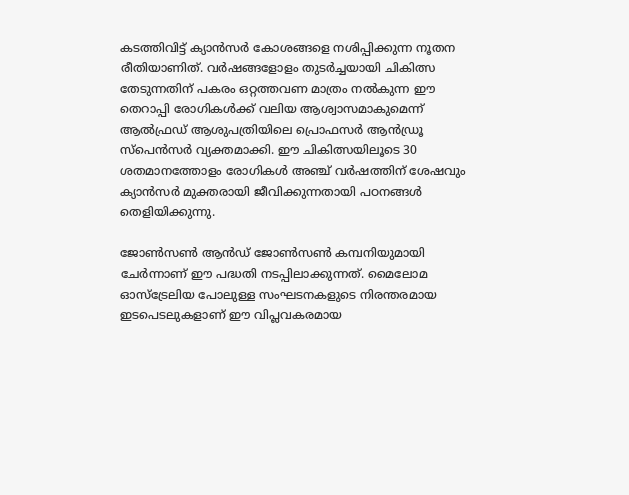കടത്തിവിട്ട് ക്യാൻസർ കോശങ്ങളെ നശിപ്പിക്കുന്ന നൂതന രീതിയാണിത്. വർഷങ്ങളോളം തുടർച്ചയായി ചികിത്സ തേടുന്നതിന് പകരം ഒറ്റത്തവണ മാത്രം നൽകുന്ന ഈ തെറാപ്പി രോഗികൾക്ക് വലിയ ആശ്വാസമാകുമെന്ന് ആൽഫ്രഡ് ആശുപത്രിയിലെ പ്രൊഫസർ ആൻഡ്രൂ സ്പെൻസർ വ്യക്തമാക്കി. ഈ ചികിത്സയിലൂടെ 30 ശതമാനത്തോളം രോഗികൾ അഞ്ച് വർഷത്തിന് ശേഷവും ക്യാൻസർ മുക്തരായി ജീവിക്കുന്നതായി പഠനങ്ങൾ തെളിയിക്കുന്നു.

ജോൺസൺ ആൻഡ് ജോൺസൺ കമ്പനിയുമായി ചേർന്നാണ് ഈ പദ്ധതി നടപ്പിലാക്കുന്നത്. മൈലോമ ഓസ്‌ട്രേലിയ പോലുള്ള സംഘടനകളുടെ നിരന്തരമായ ഇടപെടലുകളാണ് ഈ വിപ്ലവകരമായ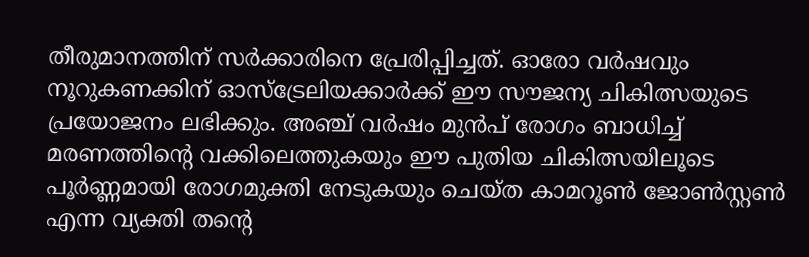തീരുമാനത്തിന് സർക്കാരിനെ പ്രേരിപ്പിച്ചത്. ഓരോ വർഷവും നൂറുകണക്കിന് ഓസ്‌ട്രേലിയക്കാർക്ക് ഈ സൗജന്യ ചികിത്സയുടെ പ്രയോജനം ലഭിക്കും. അഞ്ച് വർഷം മുൻപ് രോഗം ബാധിച്ച് മരണത്തിന്റെ വക്കിലെത്തുകയും ഈ പുതിയ ചികിത്സയിലൂടെ പൂർണ്ണമായി രോഗമുക്തി നേടുകയും ചെയ്ത കാമറൂൺ ജോൺസ്റ്റൺ എന്ന വ്യക്തി തന്റെ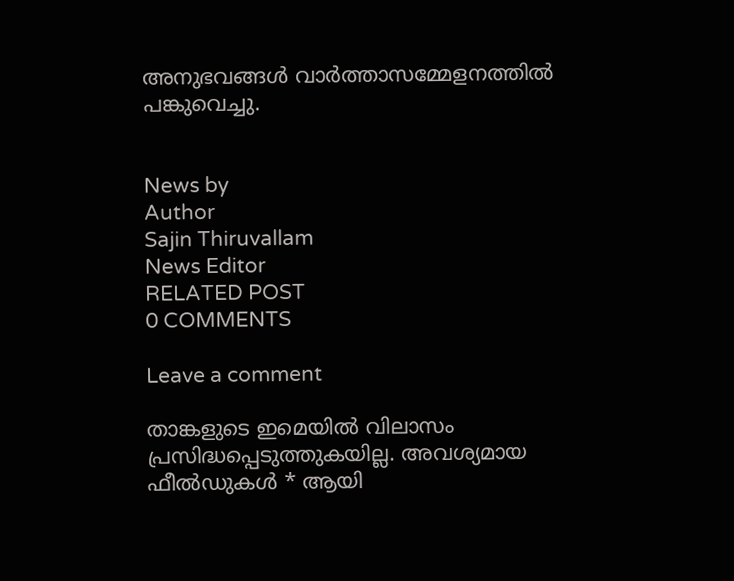അനുഭവങ്ങൾ വാർത്താസമ്മേളനത്തിൽ പങ്കുവെച്ചു.


News by
Author
Sajin Thiruvallam
News Editor
RELATED POST
0 COMMENTS

Leave a comment

താങ്കളുടെ ഇമെയില്‍ വിലാസം പ്രസിദ്ധപ്പെടുത്തുകയില്ല. അവശ്യമായ ഫീല്‍ഡുകള്‍ * ആയി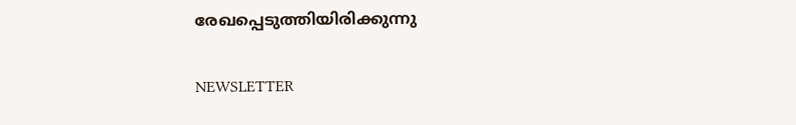രേഖപ്പെടുത്തിയിരിക്കുന്നു

NEWSLETTER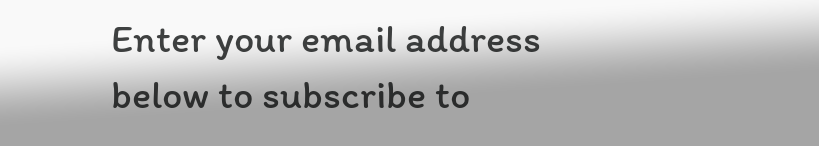Enter your email address below to subscribe to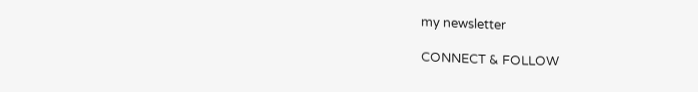my newsletter

CONNECT & FOLLOW